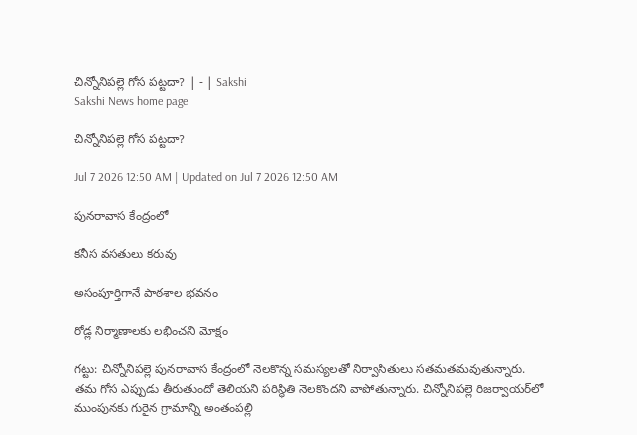చిన్నోనిపల్లె గోస పట్టదా? | - | Sakshi
Sakshi News home page

చిన్నోనిపల్లె గోస పట్టదా?

Jul 7 2026 12:50 AM | Updated on Jul 7 2026 12:50 AM

పునరావాస కేంద్రంలో

కనీస వసతులు కరువు

అసంపూర్తిగానే పాఠశాల భవనం

రోడ్ల నిర్మాణాలకు లభించని మోక్షం

గట్టు: చిన్నోనిపల్లె పునరావాస కేంద్రంలో నెలకొన్న సమస్యలతో నిర్వాసితులు సతమతమవుతున్నారు. తమ గోస ఎప్పుడు తీరుతుందో తెలియని పరిస్థితి నెలకొందని వాపోతున్నారు. చిన్నోనిపల్లె రిజర్వాయర్‌లో ముంపునకు గురైన గ్రామాన్ని అంతంపల్లి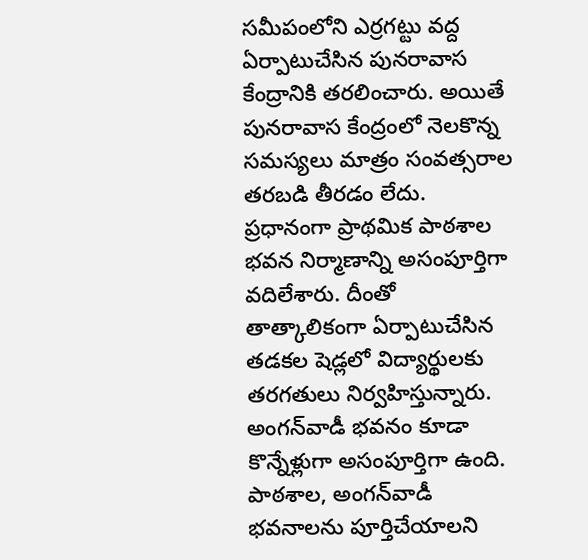సమీపంలోని ఎర్రగట్టు వద్ద ఏర్పాటుచేసిన పునరావాస కేంద్రానికి తరలించారు. అయితే పునరావాస కేంద్రంలో నెలకొన్న సమస్యలు మాత్రం సంవత్సరాల తరబడి తీరడం లేదు. ప్రధానంగా ప్రాథమిక పాఠశాల భవన నిర్మాణాన్ని అసంపూర్తిగా వదిలేశారు. దీంతో తాత్కాలికంగా ఏర్పాటుచేసిన తడకల షెడ్లలో విద్యార్థులకు తరగతులు నిర్వహిస్తున్నారు. అంగన్‌వాడీ భవనం కూడా కొన్నేళ్లుగా అసంపూర్తిగా ఉంది. పాఠశాల, అంగన్‌వాడీ భవనాలను పూర్తిచేయాలని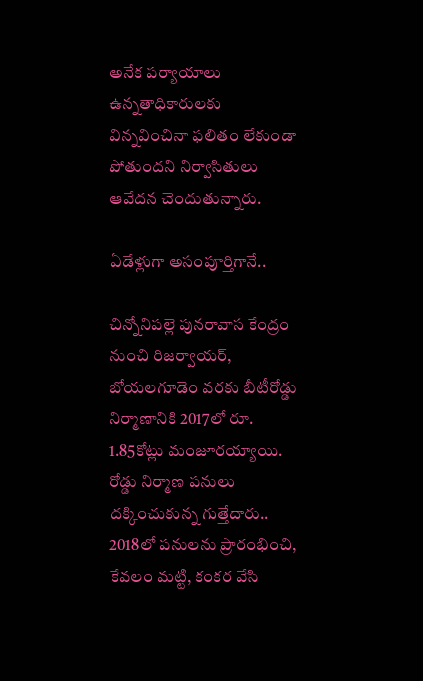అనేక పర్యాయాలు ఉన్నతాధికారులకు విన్నవించినా ఫలితం లేకుండా పోతుందని నిర్వాసితులు ఆవేదన చెందుతున్నారు.

ఏడేళ్లుగా అసంపూర్తిగానే..

చిన్నోనిపల్లె పునరావాస కేంద్రం నుంచి రిజర్వాయర్‌, బోయలగూడెం వరకు బీటీరోడ్డు నిర్మాణానికి 2017లో రూ. 1.85కోట్లు మంజూరయ్యాయి. రోడ్డు నిర్మాణ పనులు దక్కించుకున్న గుత్తేదారు.. 2018లో పనులను ప్రారంభించి, కేవలం మట్టి, కంకర వేసి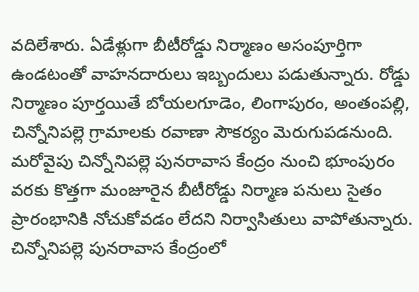వదిలేశారు. ఏడేళ్లుగా బీటీరోడ్డు నిర్మాణం అసంపూర్తిగా ఉండటంతో వాహనదారులు ఇబ్బందులు పడుతున్నారు. రోడ్డు నిర్మాణం పూర్తయితే బోయలగూడెం, లింగాపురం, అంతంపల్లి, చిన్నోనిపల్లె గ్రామాలకు రవాణా సౌకర్యం మెరుగుపడనుంది. మరోవైపు చిన్నోనిపల్లె పునరావాస కేంద్రం నుంచి భూంపురం వరకు కొత్తగా మంజూరైన బీటీరోడ్డు నిర్మాణ పనులు సైతం ప్రారంభానికి నోచుకోవడం లేదని నిర్వాసితులు వాపోతున్నారు. చిన్నోనిపల్లె పునరావాస కేంద్రంలో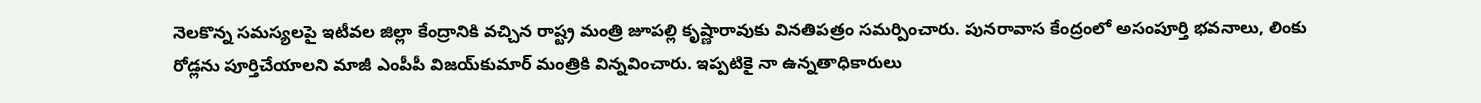నెలకొన్న సమస్యలపై ఇటీవల జిల్లా కేంద్రానికి వచ్చిన రాష్ట్ర మంత్రి జూపల్లి కృష్ణారావుకు వినతిపత్రం సమర్పించారు. పునరావాస కేంద్రంలో అసంపూర్తి భవనాలు, లింకు రోడ్లను పూర్తిచేయాలని మాజీ ఎంపీపీ విజయ్‌కుమార్‌ మంత్రికి విన్నవించారు. ఇప్పటికై నా ఉన్నతాధికారులు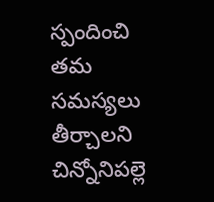స్పందించి తమ సమస్యలు తీర్చాలని చిన్నోనిపల్లె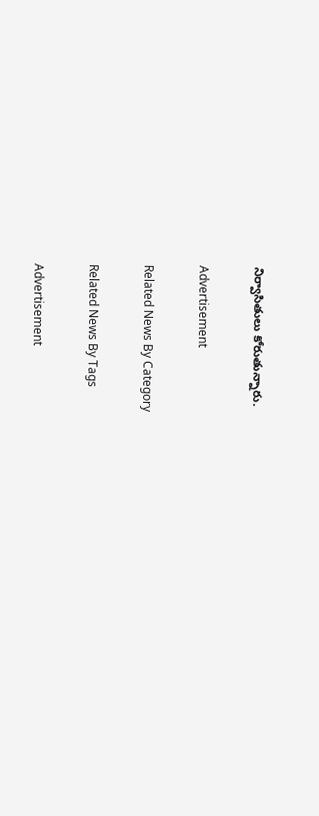నిర్వాసితులు కోరుతున్నారు.

Advertisement

Related News By Category

Related News By Tags

Advertisement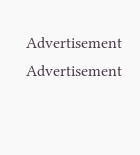Advertisement
Advertisement